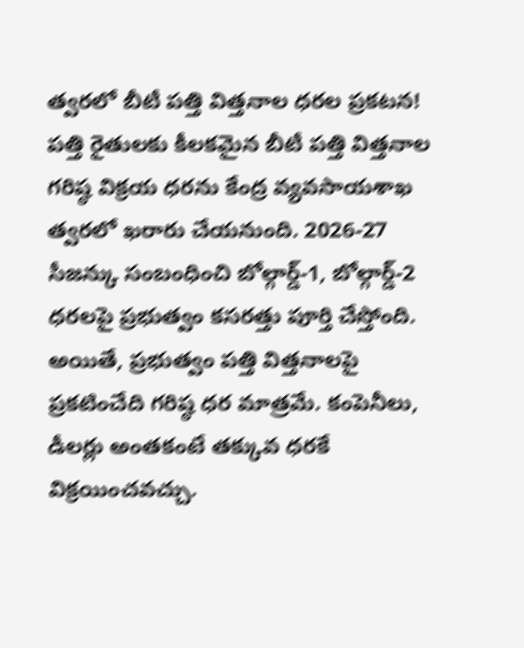త్వరలో బీటీ పత్తి విత్తనాల ధరల ప్రకటన!
పత్తి రైతులకు కీలకమైన బీటీ పత్తి విత్తనాల గరిష్ఠ విక్రయ ధరను కేంద్ర వ్యవసాయశాఖ త్వరలో ఖరారు చేయనుంది. 2026-27 సీజన్కు సంబంధించి బోల్గార్డ్-1, బోల్గార్డ్-2 ధరలపై ప్రభుత్వం కసరత్తు పూర్తి చేస్తోంది. అయితే, ప్రభుత్వం పత్తి విత్తనాలపై ప్రకటించేది గరిష్ఠ ధర మాత్రమే. కంపెనీలు, డీలర్లు అంతకంటే తక్కువ ధరకే విక్రయించవచ్చు.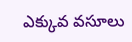ఎక్కువ వసూలు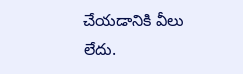చేయడానికి వీలు లేదు.